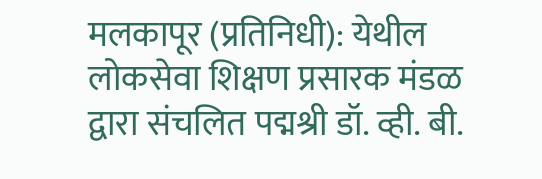मलकापूर (प्रतिनिधी): येथील लोकसेवा शिक्षण प्रसारक मंडळ द्वारा संचलित पद्मश्री डॉ. व्ही. बी.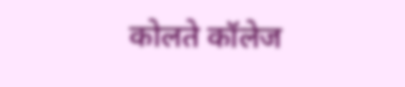कोलते कॉलेज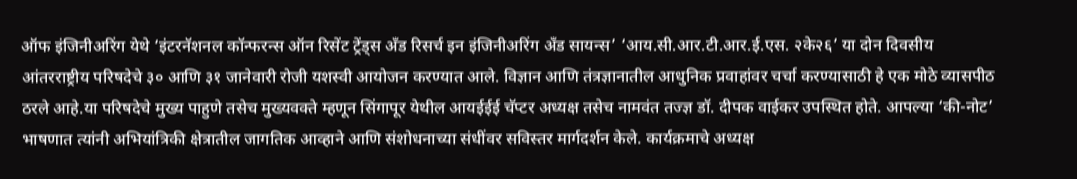ऑफ इंजिनीअरिंग येथे ‘इंटरनॅशनल कॉन्फरन्स ऑन रिसेंट ट्रेंड्स अँड रिसर्च इन इंजिनीअरिंग अँड सायन्स’ ‘आय.सी.आर.टी.आर.ई.एस. २के२६’ या दोन दिवसीय आंतरराष्ट्रीय परिषदेचे ३० आणि ३१ जानेवारी रोजी यशस्वी आयोजन करण्यात आले. विज्ञान आणि तंत्रज्ञानातील आधुनिक प्रवाहांवर चर्चा करण्यासाठी हे एक मोठे व्यासपीठ ठरले आहे.या परिषदेचे मुख्य पाहुणे तसेच मुख्यवक्ते म्हणून सिंगापूर येथील आयईईई चॅप्टर अध्यक्ष तसेच नामवंत तज्ज्ञ डॉ. दीपक वाईकर उपस्थित होते. आपल्या ‘की-नोट’ भाषणात त्यांनी अभियांत्रिकी क्षेत्रातील जागतिक आव्हाने आणि संशोधनाच्या संधींवर सविस्तर मार्गदर्शन केले. कार्यक्रमाचे अध्यक्ष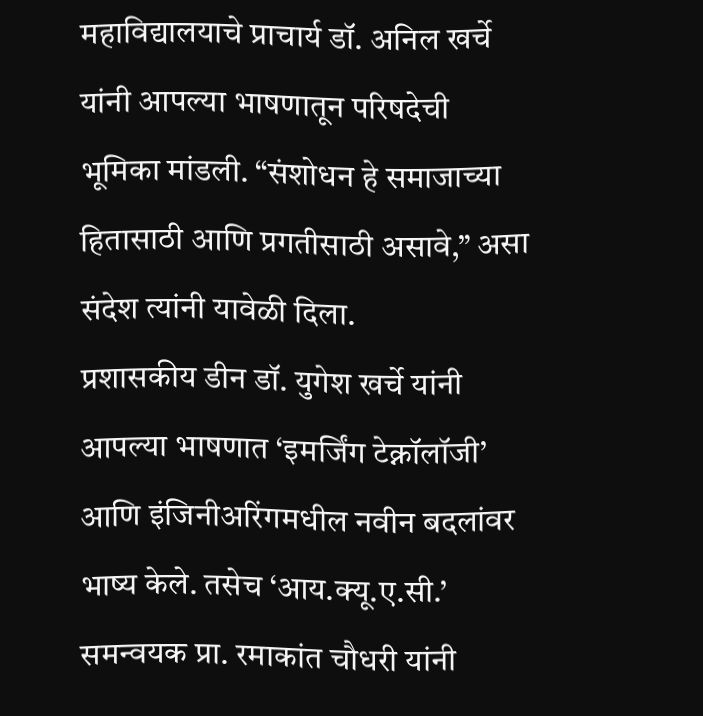महाविद्यालयाचे प्राचार्य डॉ. अनिल खर्चे यांनी आपल्या भाषणातून परिषदेची भूमिका मांडली. “संशोधन हे समाजाच्या हितासाठी आणि प्रगतीसाठी असावे,” असा संदेश त्यांनी यावेळी दिला.
प्रशासकीय डीन डॉ. युगेश खर्चे यांनी आपल्या भाषणात ‘इमर्जिंग टेक्नॉलॉजी’ आणि इंजिनीअरिंगमधील नवीन बदलांवर भाष्य केले. तसेच ‘आय.क्यू.ए.सी.’ समन्वयक प्रा. रमाकांत चौधरी यांनी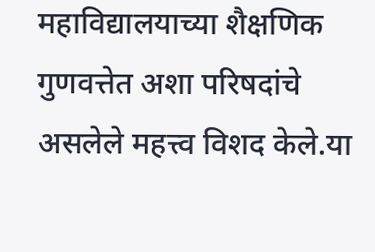महाविद्यालयाच्या शैक्षणिक गुणवत्तेत अशा परिषदांचे असलेले महत्त्व विशद केले.या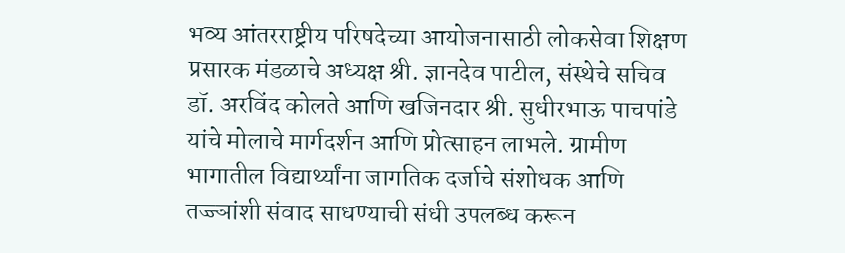भव्य आंतरराष्ट्रीय परिषदेच्या आयोजनासाठी लोकसेवा शिक्षण प्रसारक मंडळाचे अध्यक्ष श्री. ज्ञानदेव पाटील, संस्थेचे सचिव डॉ. अरविंद कोलते आणि खजिनदार श्री. सुधीरभाऊ पाचपांडे यांचे मोलाचे मार्गदर्शन आणि प्रोत्साहन लाभले. ग्रामीण भागातील विद्यार्थ्यांना जागतिक दर्जाचे संशोधक आणि तज्ज्ञांशी संवाद साधण्याची संधी उपलब्ध करून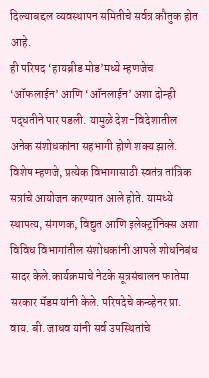दिल्याबद्दल व्यवस्थापन समितीचे सर्वत्र कौतुक होत आहे.
ही परिषद ‘हायब्रीड मोड’मध्ये म्हणजेच ‘ऑफलाईन’ आणि ‘ऑनलाईन’ अशा दोन्ही पद्धतीने पार पडली. यामुळे देश-विदेशातील अनेक संशोधकांना सहभागी होणे शक्य झाले. विशेष म्हणजे, प्रत्येक विभागासाठी स्वतंत्र तांत्रिक सत्रांचे आयोजन करण्यात आले होते. यामध्ये स्थापत्य, संगणक, विद्युत आणि इलेक्ट्रॉनिक्स अशा विविध विभागांतील संशोधकांनी आपले शोधनिबंध सादर केले.कार्यक्रमाचे नेटके सूत्रसंचालन फातेमा सरकार मॅडम यांनी केले. परिषदेचे कन्व्हेनर प्रा. वाय. बी. जाधव यांनी सर्व उपस्थितांचे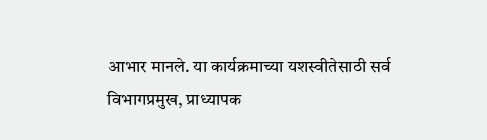आभार मानले. या कार्यक्रमाच्या यशस्वीतेसाठी सर्व विभागप्रमुख, प्राध्यापक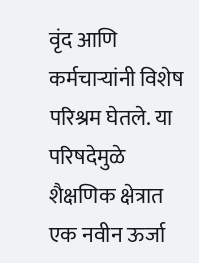वृंद आणि कर्मचाऱ्यांनी विशेष परिश्रम घेतले. या परिषदेमुळे शैक्षणिक क्षेत्रात एक नवीन ऊर्जा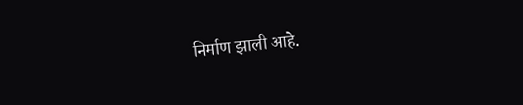निर्माण झाली आहे.